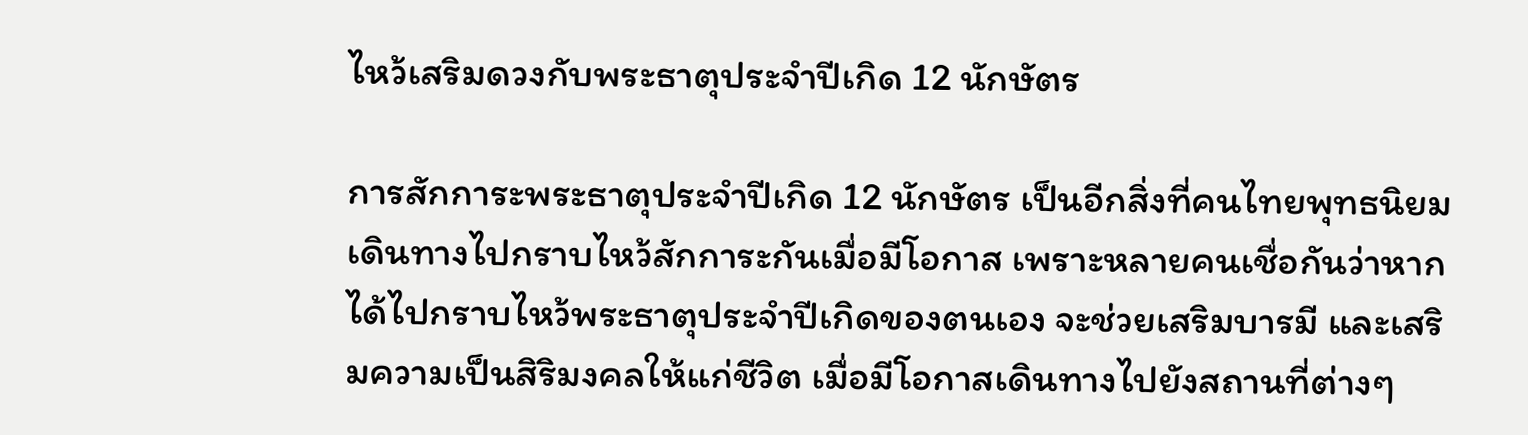ไหว้เสริมดวงกับพระธาตุประจำปีเกิด 12 นักษัตร

การสักการะพระธาตุประจำปีเกิด 12 นักษัตร เป็นอีกสิ่งที่คนไทยพุทธนิยมเดินทางไปกราบไหว้สักการะกันเมื่อมีโอกาส เพราะหลายคนเชื่อกันว่าหากได้ไปกราบไหว้พระธาตุประจำปีเกิดของตนเอง จะช่วยเสริมบารมี และเสริมความเป็นสิริมงคลให้แก่ชีวิต เมื่อมีโอกาสเดินทางไปยังสถานที่ต่างๆ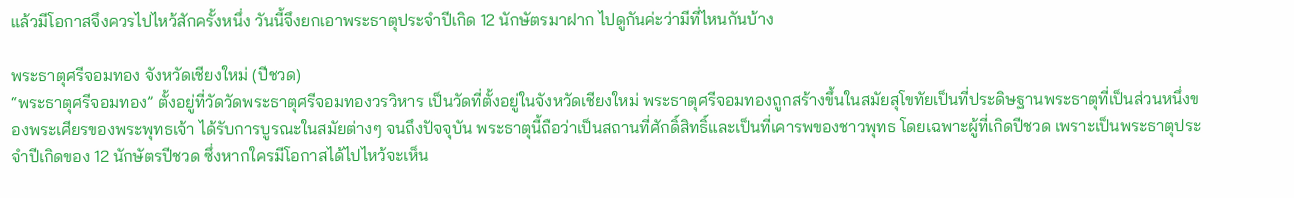แล้วมีโอกาสจึงควรไปไหว้สักครั้งหนึ่ง วันนี้จึงยกเอาพระธาตุประจำปีเกิด 12 นักษัตรมาฝาก ไปดูกันค่ะว่ามีที่ไหนกันบ้าง

พระธาตุศรีจอมทอง จังหวัดเชียงใหม่ (ปีชวด)
“พระธาตุศรีจอมทอง” ตั้งอยู่ที่วัดวัดพระธาตุศรีจอมทองวรวิหาร เป็นวัดที่ตั้งอยู่ในจังหวัดเชียงใหม่ พระธาตุศรีจอมทองถูกสร้างขึ้นในสมัยสุโขทัยเป็นที่ประดิษฐานพระธาตุที่เป็นส่วนหนึ่งของพระเศียรของพระพุทธเจ้า ได้รับการบูรณะในสมัยต่างๆ จนถึงปัจจุบัน พระธาตุนี้ถือว่าเป็นสถานที่ศักดิ์สิทธิ์และเป็นที่เคารพของชาวพุทธ โดยเฉพาะผู้ที่เกิดปีชวด เพราะเป็นพระธาตุประจำปีเกิดของ 12 นักษัตรปีชวด ซึ่งหากใครมีโอกาสได้ไปไหว้จะเห็น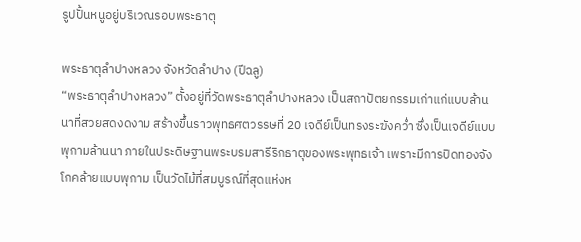รูปปั้นหนูอยู่บริเวณรอบพระธาตุ

พระธาตุลำปางหลวง จังหวัดลำปาง (ปีฉลู)
“พระธาตุลำปางหลวง” ตั้งอยู่ที่วัดพระธาตุลำปางหลวง เป็นสถาปัตยกรรมเก่าแก่แบบล้านนาที่สวยสดงดงาม สร้างขึ้นราวพุทธศตวรรษที่ 20 เจดีย์เป็นทรงระฆังคว่ำ ซึ่งเป็นเจดีย์แบบพุกามล้านนา ภายในประดิษฐานพระบรมสารีริกธาตุของพระพุทธเจ้า เพราะมีการปิดทองจังโกคล้ายแบบพุกาม เป็นวัดไม้ที่สมบูรณ์ที่สุดแห่งห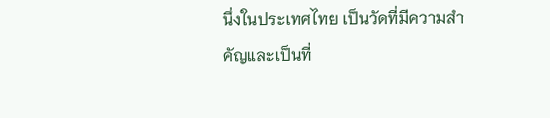นึ่งในประเทศไทย เป็นวัดที่มีความสำคัญและเป็นที่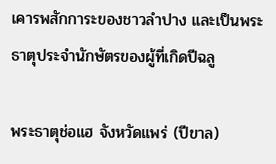เคารพสักการะของชาวลำปาง และเป็นพระธาตุประจำนักษัตรของผู้ที่เกิดปีฉลู

พระธาตุช่อแฮ จังหวัดแพร่ (ปีขาล)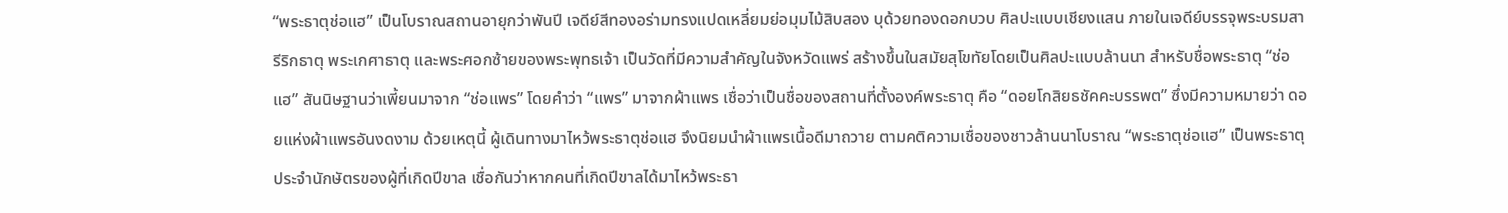“พระธาตุช่อแฮ” เป็นโบราณสถานอายุกว่าพันปี เจดีย์สีทองอร่ามทรงแปดเหลี่ยมย่อมุมไม้สิบสอง บุด้วยทองดอกบวบ ศิลปะแบบเชียงแสน ภายในเจดีย์บรรจุพระบรมสารีริกธาตุ พระเกศาธาตุ และพระศอกซ้ายของพระพุทธเจ้า เป็นวัดที่มีความสำคัญในจังหวัดแพร่ สร้างขึ้นในสมัยสุโขทัยโดยเป็นศิลปะแบบล้านนา สำหรับชื่อพระธาตุ “ช่อแฮ” สันนิษฐานว่าเพี้ยนมาจาก “ช่อแพร” โดยคำว่า “แพร” มาจากผ้าแพร เชื่อว่าเป็นชื่อของสถานที่ตั้งองค์พระธาตุ คือ “ดอยโกสิยธชัคคะบรรพต” ซึ่งมีความหมายว่า ดอยแห่งผ้าแพรอันงดงาม ด้วยเหตุนี้ ผู้เดินทางมาไหว้พระธาตุช่อแฮ จึงนิยมนำผ้าแพรเนื้อดีมาถวาย ตามคติความเชื่อของชาวล้านนาโบราณ “พระธาตุช่อแฮ” เป็นพระธาตุประจำนักษัตรของผู้ที่เกิดปีขาล เชื่อกันว่าหากคนที่เกิดปีขาลได้มาไหว้พระธา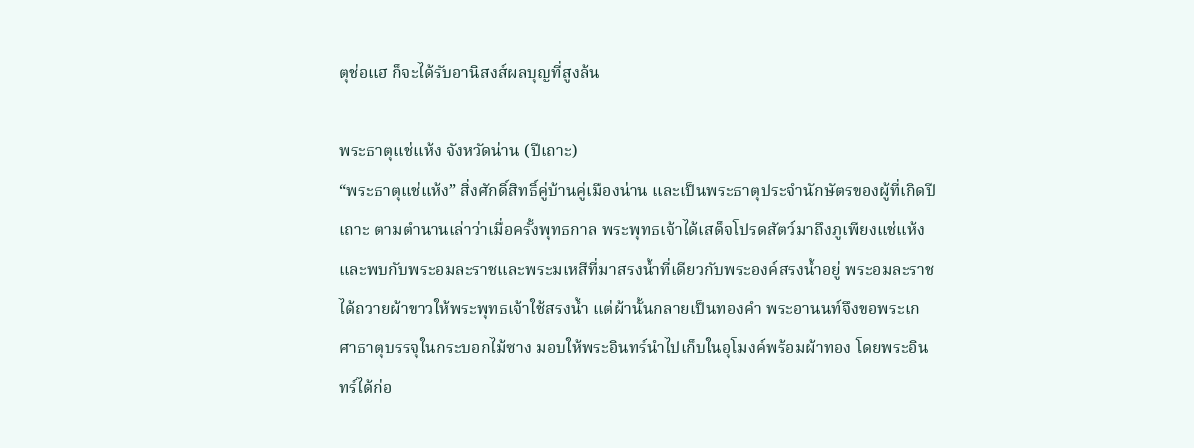ตุช่อแฮ ก็จะได้รับอานิสงส์ผลบุญที่สูงล้น

พระธาตุแช่แห้ง จังหวัดน่าน (ปีเถาะ)
“พระธาตุแช่แห้ง” สิ่งศักดิ์สิทธิ์คู่บ้านคู่เมืองน่าน และเป็นพระธาตุประจำนักษัตรของผู้ที่เกิดปีเถาะ ตามตำนานเล่าว่าเมื่อครั้งพุทธกาล พระพุทธเจ้าได้เสด็จโปรดสัตว์มาถึงภูเพียงแช่แห้ง และพบกับพระอมละราชและพระมเหสีที่มาสรงน้ำที่เดียวกับพระองค์สรงน้ำอยู่ พระอมละราชได้ถวายผ้าขาวให้พระพุทธเจ้าใช้สรงน้ำ แต่ผ้านั้นกลายเป็นทองคำ พระอานนท์จึงขอพระเกศาธาตุบรรจุในกระบอกไม้ซาง มอบให้พระอินทร์นำไปเก็บในอุโมงค์พร้อมผ้าทอง โดยพระอินทร์ได้ก่อ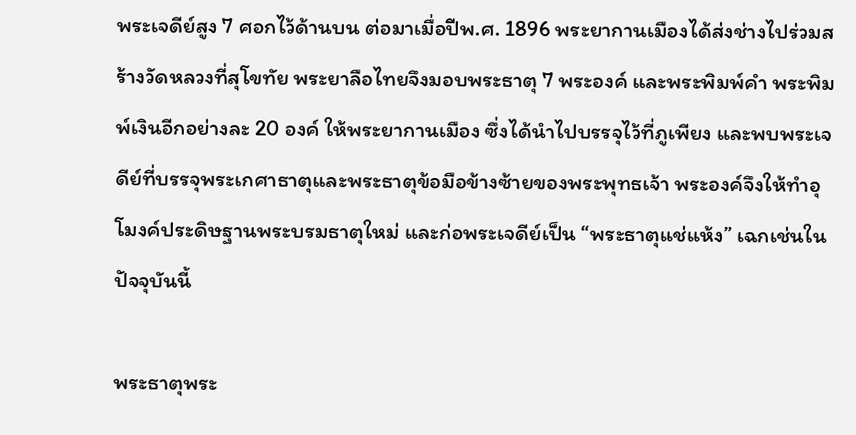พระเจดีย์สูง 7 ศอกไว้ด้านบน ต่อมาเมื่อปีพ.ศ. 1896 พระยากานเมืองได้ส่งช่างไปร่วมสร้างวัดหลวงที่สุโขทัย พระยาลือไทยจึงมอบพระธาตุ 7 พระองค์ และพระพิมพ์คำ พระพิมพ์เงินอีกอย่างละ 20 องค์ ให้พระยากานเมือง ซึ่งได้นำไปบรรจุไว้ที่ภูเพียง และพบพระเจดีย์ที่บรรจุพระเกศาธาตุและพระธาตุข้อมือข้างซ้ายของพระพุทธเจ้า พระองค์จึงให้ทำอุโมงค์ประดิษฐานพระบรมธาตุใหม่ และก่อพระเจดีย์เป็น “พระธาตุแช่แห้ง” เฉกเช่นในปัจจุบันนี้

พระธาตุพระ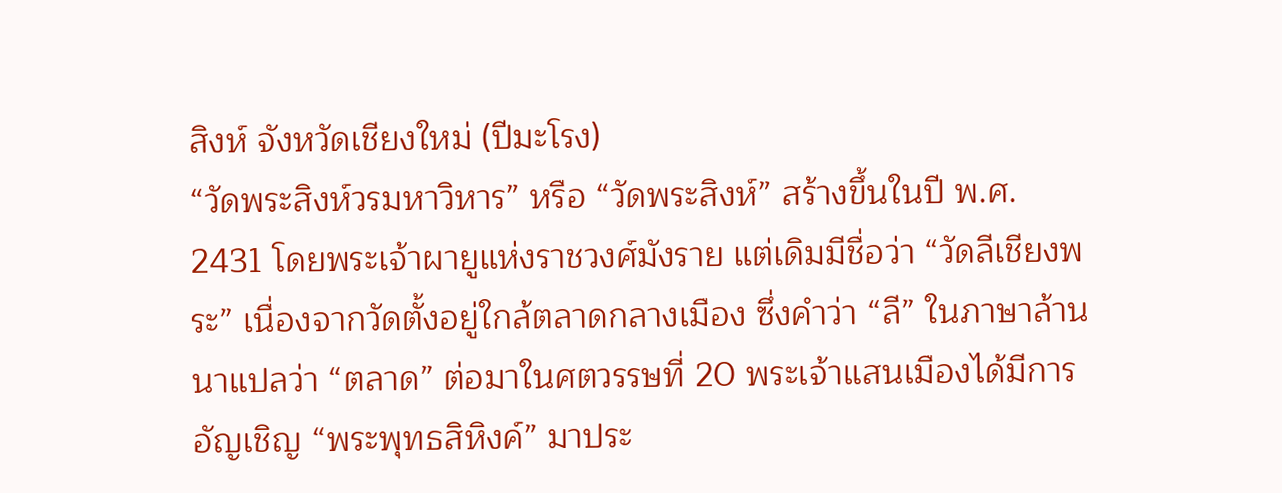สิงห์ จังหวัดเชียงใหม่ (ปีมะโรง)
“วัดพระสิงห์วรมหาวิหาร” หรือ “วัดพระสิงห์” สร้างขึ้นในปี พ.ศ. 2431 โดยพระเจ้าผายูแห่งราชวงศ์มังราย แต่เดิมมีชื่อว่า “วัดลีเชียงพระ” เนื่องจากวัดตั้งอยู่ใกล้ตลาดกลางเมือง ซึ่งคำว่า “ลี” ในภาษาล้านนาแปลว่า “ตลาด” ต่อมาในศตวรรษที่ 20 พระเจ้าแสนเมืองได้มีการอัญเชิญ “พระพุทธสิหิงค์” มาประ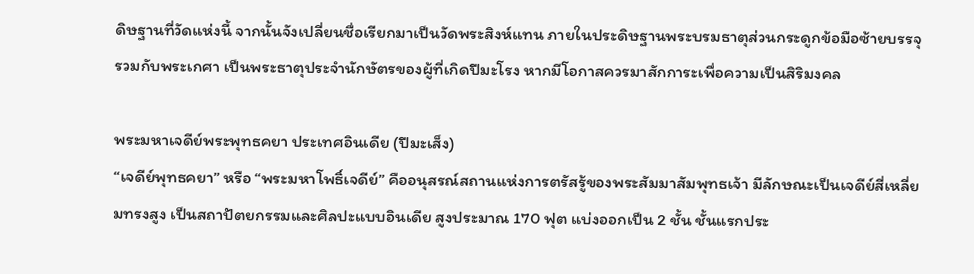ดิษฐานที่วัดแห่งนี้ จากนั้นจังเปลี่ยนชื่อเรียกมาเป็นวัดพระสิงห์แทน ภายในประดิษฐานพระบรมธาตุส่วนกระดูกข้อมือซ้ายบรรจุรวมกับพระเกศา เป็นพระธาตุประจำนักษัตรของผู้ที่เกิดปีมะโรง หากมีโอกาสควรมาสักการะเพื่อความเป็นสิริมงคล

พระมหาเจดีย์พระพุทธคยา ประเทศอินเดีย (ปีมะเส็ง)
“เจดีย์พุทธคยา” หรือ “พระมหาโพธิ์เจดีย์” คืออนุสรณ์สถานแห่งการตรัสรู้ของพระสัมมาสัมพุทธเจ้า มีลักษณะเป็นเจดีย์สี่เหลี่ยมทรงสูง เป็นสถาปัตยกรรมและศิลปะแบบอินเดีย สูงประมาณ 170 ฟุต แบ่งออกเป็น 2 ชั้น ชั้นแรกประ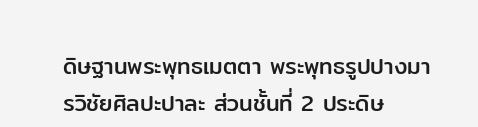ดิษฐานพระพุทธเมตตา พระพุทธรูปปางมารวิชัยศิลปะปาละ ส่วนชั้นที่ 2 ประดิษ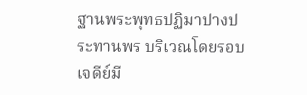ฐานพระพุทธปฏิมาปางประทานพร บริเวณโดยรอบเจดีย์มี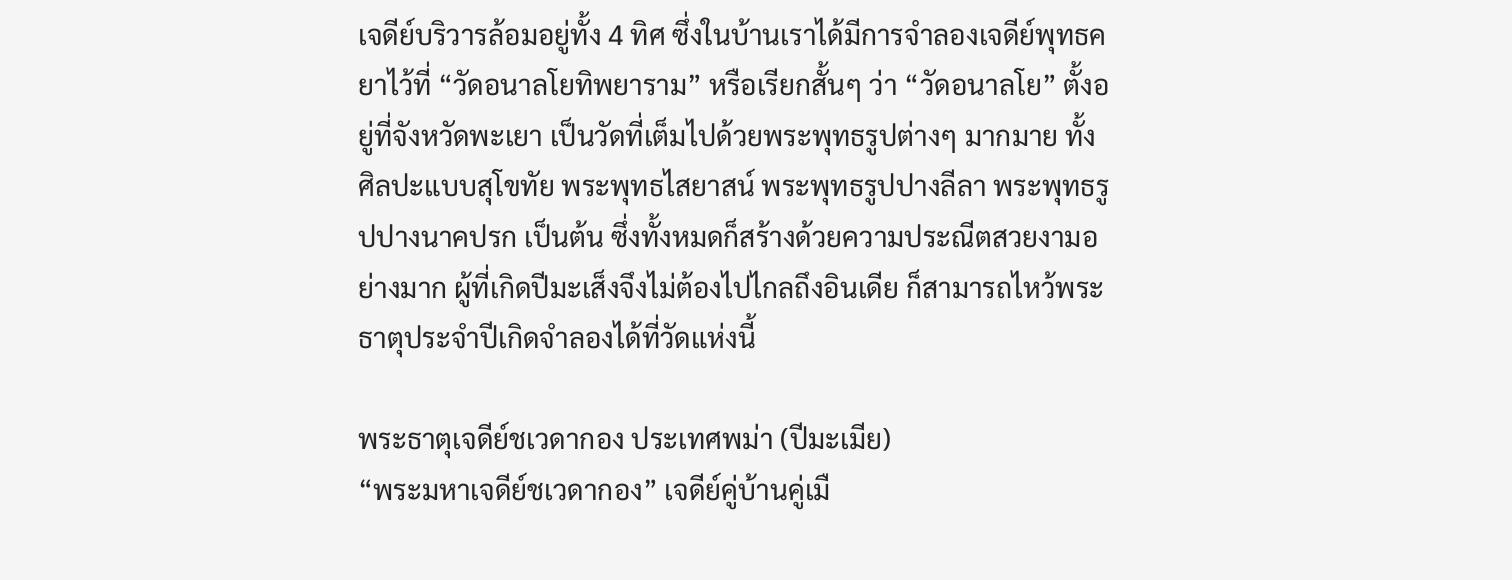เจดีย์บริวารล้อมอยู่ทั้ง 4 ทิศ ซึ่งในบ้านเราได้มีการจำลองเจดีย์พุทธคยาไว้ที่ “วัดอนาลโยทิพยาราม” หรือเรียกสั้นๆ ว่า “วัดอนาลโย” ตั้งอยู่ที่จังหวัดพะเยา เป็นวัดที่เต็มไปด้วยพระพุทธรูปต่างๆ มากมาย ทั้ง ศิลปะแบบสุโขทัย พระพุทธไสยาสน์ พระพุทธรูปปางลีลา พระพุทธรูปปางนาคปรก เป็นต้น ซึ่งทั้งหมดก็สร้างด้วยความประณีตสวยงามอย่างมาก ผู้ที่เกิดปีมะเส็งจึงไม่ต้องไปไกลถึงอินเดีย ก็สามารถไหว้พระธาตุประจำปีเกิดจำลองได้ที่วัดแห่งนี้

พระธาตุเจดีย์ชเวดากอง ประเทศพม่า (ปีมะเมีย)
“พระมหาเจดีย์ชเวดากอง” เจดีย์คู่บ้านคู่เมื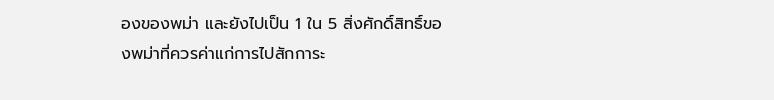องของพม่า และยังไปเป็น 1 ใน 5 สิ่งศักดิ์สิทธิ์ของพม่าที่ควรค่าแก่การไปสักการะ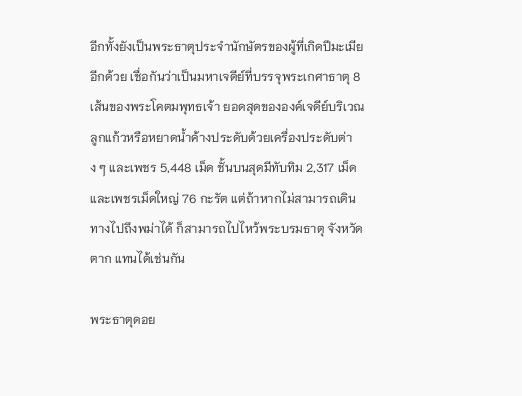อีกทั้งยังเป็นพระธาตุประจำนักษัตรของผู้ที่เกิดปีมะเมียอีกด้วย เชื่อกันว่าเป็นมหาเจดีย์ที่บรรจุพระเกศาธาตุ 8 เส้นของพระโคตมพุทธเจ้า ยอดสุดขององค์เจดีย์บริเวณลูกแก้วหรือหยาดน้ำค้างประดับด้วยเครื่องประดับต่าง ๆ และเพชร 5,448 เม็ด ชั้นบนสุดมีทับทิม 2,317 เม็ดและเพชรเม็ดใหญ่ 76 กะรัต แต่ถ้าหากไม่สามารถเดินทางไปถึงพม่าได้ ก็สามารถไปไหว้พระบรมธาตุ จังหวัดตาก แทนได้เช่นกัน

พระธาตุดอย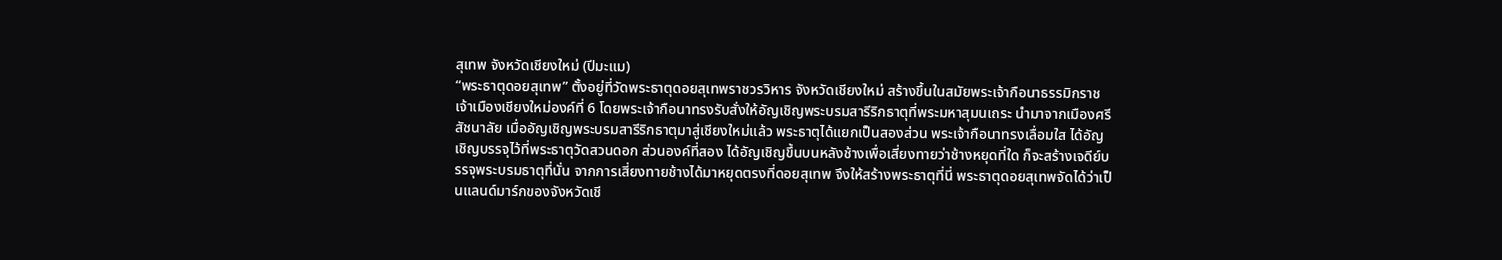สุเทพ จังหวัดเชียงใหม่ (ปีมะแม)
“พระธาตุดอยสุเทพ” ตั้งอยู่ที่วัดพระธาตุดอยสุเทพราชวรวิหาร จังหวัดเชียงใหม่ สร้างขึ้นในสมัยพระเจ้ากือนาธรรมิกราช เจ้าเมืองเชียงใหม่องค์ที่ 6 โดยพระเจ้ากือนาทรงรับสั่งให้อัญเชิญพระบรมสารีริกธาตุที่พระมหาสุมนเถระ นำมาจากเมืองศรีสัชนาลัย เมื่ออัญเชิญพระบรมสารีริกธาตุมาสู่เชียงใหม่แล้ว พระธาตุได้แยกเป็นสองส่วน พระเจ้ากือนาทรงเลื่อมใส ได้อัญเชิญบรรจุไว้ที่พระธาตุวัดสวนดอก ส่วนองค์ที่สอง ได้อัญเชิญขึ้นบนหลังช้างเพื่อเสี่ยงทายว่าช้างหยุดที่ใด ก็จะสร้างเจดีย์บรรจุพระบรมธาตุที่นั่น จากการเสี่ยงทายช้างได้มาหยุดตรงที่ดอยสุเทพ จึงให้สร้างพระธาตุที่นี่ พระธาตุดอยสุเทพจัดได้ว่าเป็นแลนด์มาร์กของจังหวัดเชี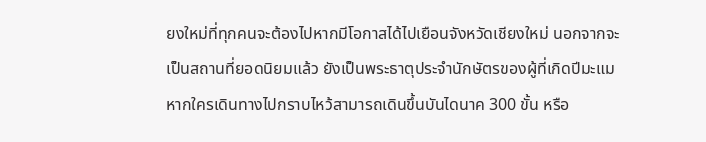ยงใหม่ที่ทุกคนจะต้องไปหากมีโอกาสได้ไปเยือนจังหวัดเชียงใหม่ นอกจากจะเป็นสถานที่ยอดนิยมแล้ว ยังเป็นพระธาตุประจำนักษัตรของผู้ที่เกิดปีมะแม หากใครเดินทางไปกราบไหว้สามารถเดินขึ้นบันไดนาค 300 ขั้น หรือ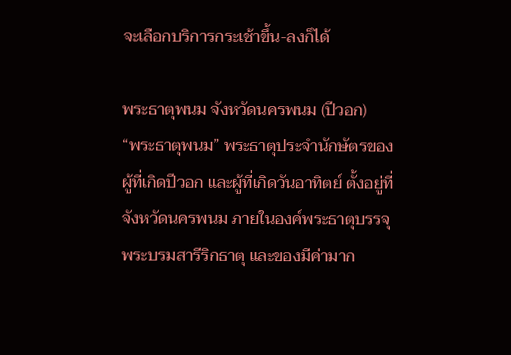จะเลือกบริการกระเช้าขึ้น-ลงก็ได้

พระธาตุพนม จังหวัดนครพนม (ปีวอก)
“พระธาตุพนม” พระธาตุประจำนักษัตรของผู้ที่เกิดปีวอก และผู้ที่เกิดวันอาทิตย์ ตั้งอยู่ที่จังหวัดนครพนม ภายในองค์พระธาตุบรรจุพระบรมสารีริกธาตุ และของมีค่ามาก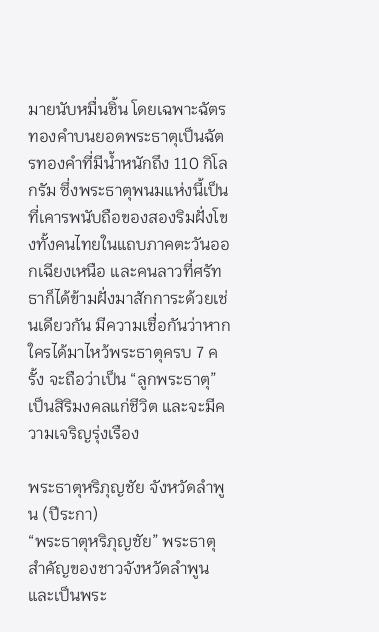มายนับหมื่นชิ้น โดยเฉพาะฉัตรทองคำบนยอดพระธาตุเป็นฉัตรทองคำที่มีน้ำหนักถึง 110 กิโลกรัม ซึ่งพระธาตุพนมแห่งนี้เป็นที่เคารพนับถือของสองริมฝั่งโขงทั้งคนไทยในแถบภาคตะวันออกเฉียงเหนือ และคนลาวที่ศรัทธาก็ได้ข้ามฝั่งมาสักการะด้วยเช่นเดียวกัน มีความเชื่อกันว่าหากใครได้มาไหว้พระธาตุครบ 7 ครั้ง จะถือว่าเป็น “ลูกพระธาตุ” เป็นสิริมงคลแก่ชีวิต และจะมีความเจริญรุ่งเรือง

พระธาตุหริภุญชัย จังหวัดลำพูน (ปีระกา)
“พระธาตุหริภุญชัย” พระธาตุสำคัญของชาวจังหวัดลำพูน และเป็นพระ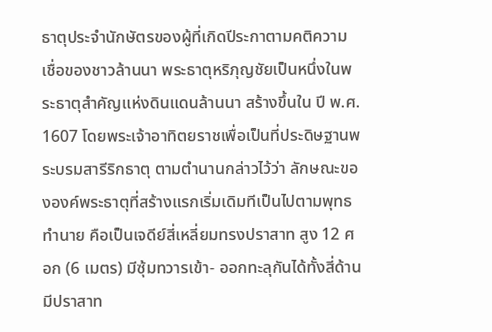ธาตุประจำนักษัตรของผู้ที่เกิดปีระกาตามคติความเชื่อของชาวล้านนา พระธาตุหริภุญชัยเป็นหนึ่งในพระธาตุสำคัญแห่งดินแดนล้านนา สร้างขึ้นใน ปี พ.ศ. 1607 โดยพระเจ้าอาทิตยราชเพื่อเป็นที่ประดิษฐานพระบรมสารีริกธาตุ ตามตำนานกล่าวไว้ว่า ลักษณะขององค์พระธาตุที่สร้างแรกเริ่มเดิมทีเป็นไปตามพุทธทำนาย คือเป็นเจดีย์สี่เหลี่ยมทรงปราสาท สูง 12 ศอก (6 เมตร) มีซุ้มทวารเข้า- ออกทะลุกันได้ทั้งสี่ด้าน มีปราสาท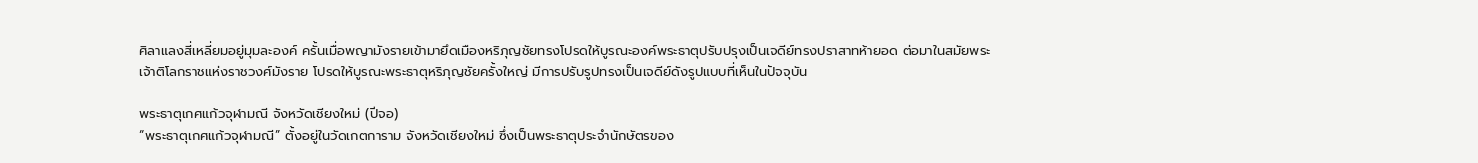ศิลาแลงสี่เหลี่ยมอยู่มุมละองค์ ครั้นเมื่อพญามังรายเข้ามายึดเมืองหริภุญชัยทรงโปรดให้บูรณะองค์พระธาตุปรับปรุงเป็นเจดีย์ทรงปราสาทห้ายอด ต่อมาในสมัยพระเจ้าติโลกราชแห่งราชวงศ์มังราย โปรดให้บูรณะพระธาตุหริภุญชัยครั้งใหญ่ มีการปรับรูปทรงเป็นเจดีย์ดังรูปแบบที่เห็นในปัจจุบัน

พระธาตุเกศแก้วจุฬามณี จังหวัดเชียงใหม่ (ปีจอ)
“พระธาตุเกศแก้วจุฬามณี” ตั้งอยู่ในวัดเกตการาม จังหวัดเชียงใหม่ ซึ่งเป็นพระธาตุประจำนักษัตรของ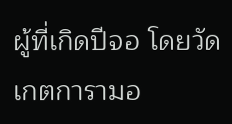ผู้ที่เกิดปีจอ โดยวัดเกตการามอ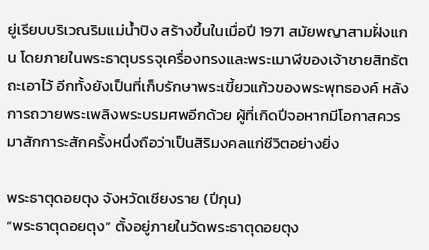ยู่เรียบบริเวณริมแม่น้ำปิง สร้างขึ้นในเมื่อปี 1971 สมัยพญาสามฝั่งแกน โดยภายในพระธาตุบรรจุเครื่องทรงและพระเมาฬีของเจ้าชายสิทธัตถะเอาไว้ อีกทั้งยังเป็นที่เก็บรักษาพระเขี้ยวแก้วของพระพุทธองค์ หลังการถวายพระเพลิงพระบรมศพอีกด้วย ผู้ที่เกิดปีจอหากมีโอกาสควรมาสักการะสักครั้งหนึ่งถือว่าเป็นสิริมงคลแก่ชีวิตอย่างยิ่ง

พระธาตุดอยตุง จังหวัดเชียงราย (ปีกุน)
“พระธาตุดอยตุง” ตั้งอยู่ภายในวัดพระธาตุดอยตุง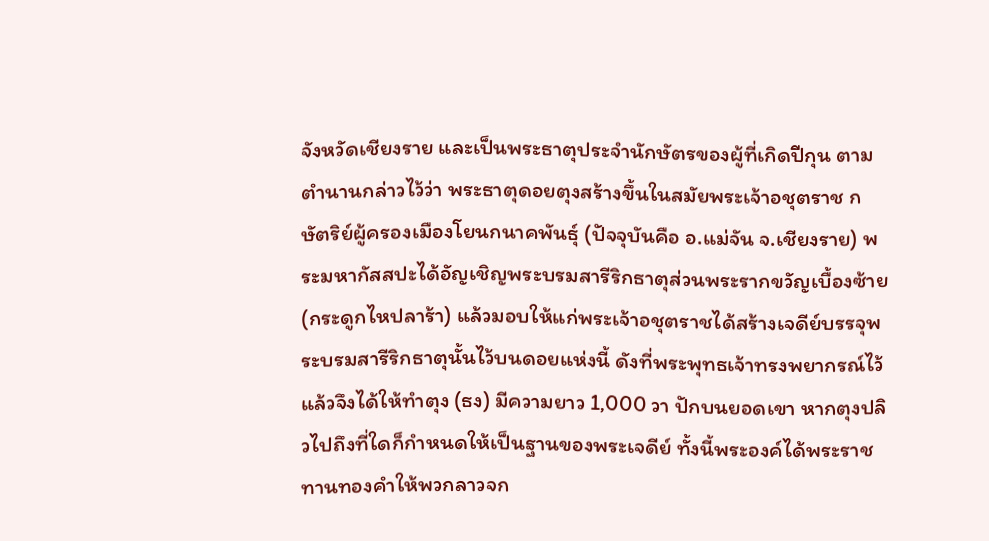จังหวัดเชียงราย และเป็นพระธาตุประจำนักษัตรของผู้ที่เกิดปีกุน ตามตำนานกล่าวไว้ว่า พระธาตุดอยตุงสร้างขึ้นในสมัยพระเจ้าอชุตราช กษัตริย์ผู้ครองเมืองโยนกนาคพันธุ์ (ปัจจุบันคือ อ.แม่จัน จ.เชียงราย) พระมหากัสสปะได้อัญเชิญพระบรมสารีริกธาตุส่วนพระรากขวัญเบื้องซ้าย (กระดูกไหปลาร้า) แล้วมอบให้แก่พระเจ้าอชุตราชได้สร้างเจดีย์บรรจุพระบรมสารีริกธาตุนั้นไว้บนดอยแห่งนี้ ดังที่พระพุทธเจ้าทรงพยากรณ์ไว้ แล้วจึงได้ให้ทำตุง (ธง) มีความยาว 1,000 วา ปักบนยอดเขา หากตุงปลิวไปถึงที่ใดก็กำหนดให้เป็นฐานของพระเจดีย์ ทั้งนี้พระองค์ได้พระราชทานทองคำให้พวกลาวจก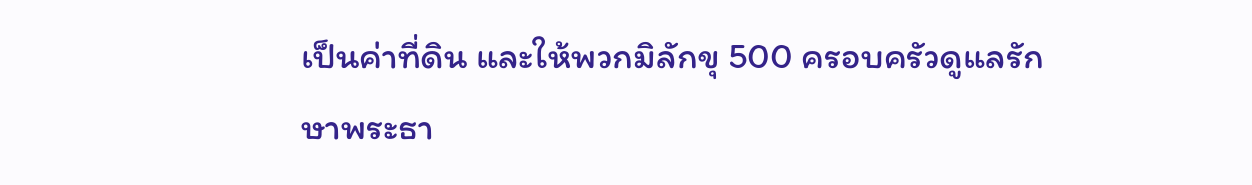เป็นค่าที่ดิน และให้พวกมิลักขุ 500 ครอบครัวดูแลรักษาพระธา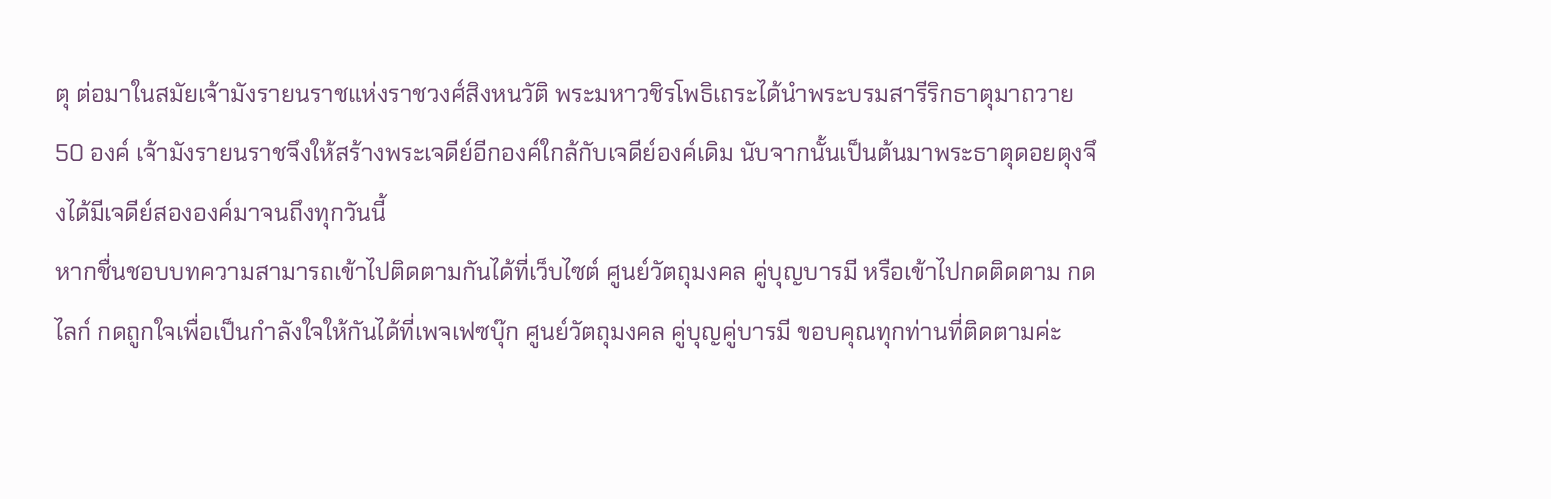ตุ ต่อมาในสมัยเจ้ามังรายนราชแห่งราชวงศ์สิงหนวัติ พระมหาวชิรโพธิเถระได้นำพระบรมสารีริกธาตุมาถวาย 50 องค์ เจ้ามังรายนราชจึงให้สร้างพระเจดีย์อีกองค์ใกล้กับเจดีย์องค์เดิม นับจากนั้นเป็นต้นมาพระธาตุดอยตุงจึงได้มีเจดีย์สององค์มาจนถึงทุกวันนี้
หากชื่นชอบบทความสามารถเข้าไปติดตามกันได้ที่เว็บไซต์ ศูนย์วัตถุมงคล คู่บุญบารมี หรือเข้าไปกดติดตาม กดไลก์ กดถูกใจเพื่อเป็นกำลังใจให้กันได้ที่เพจเฟซบุ๊ก ศูนย์วัตถุมงคล คู่บุญคู่บารมี ขอบคุณทุกท่านที่ติดตามค่ะ